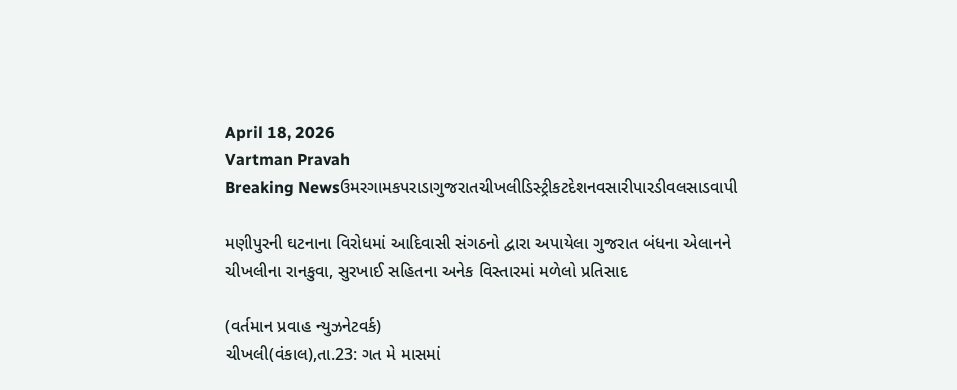April 18, 2026
Vartman Pravah
Breaking Newsઉમરગામકપરાડાગુજરાતચીખલીડિસ્ટ્રીકટદેશનવસારીપારડીવલસાડવાપી

મણીપુરની ઘટનાના વિરોધમાં આદિવાસી સંગઠનો દ્વારા અપાયેલા ગુજરાત બંધના એલાનને ચીખલીના રાનકુવા, સુરખાઈ સહિતના અનેક વિસ્‍તારમાં મળેલો પ્રતિસાદ

(વર્તમાન પ્રવાહ ન્‍યુઝનેટવર્ક)
ચીખલી(વંકાલ),તા.23: ગત મે માસમાં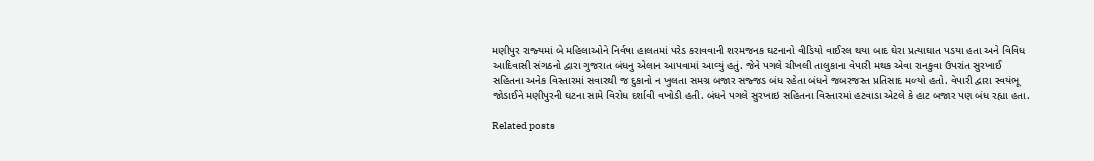મણીપુર રાજ્‍યમાં બે મહિલાઓને નિર્વષા હાલતમાં પરેડ કરાવવાની શરમજનક ઘટનાનો વીડિયો વાઈરલ થયા બાદ ઘેરા પ્રત્‍યાઘાત પડયા હતા અને વિવિધ આદિવાસી સંગઠનો દ્વારા ગુજરાત બંધનુ એલાન આપવામાં આવ્‍યું હતું. જેને પગલે ચીખલી તાલુકાના વેપારી મથક એવા રાનકુવા ઉપરાંત સુરખાઈ સહિતના અનેક વિસ્‍તારમાં સવારથી જ દુકાનો ન ખુલતા સમગ્ર બજાર સજ્જડ બંધ રહેતા બંધને જબરજસ્‍ત પ્રતિસાદ મળ્‍યો હતો. વેપારી દ્વારા સ્‍વયંભૂ જોડાઈને મણીપુરની ઘટના સામે વિરોધ દર્શાવી વખોડી હતી. બંધને પગલે સુરખાઇ સહિતના વિસ્‍તારમાં હટવાડા એટલે કે હાટ બજાર પણ બંધ રહ્યા હતા.

Related posts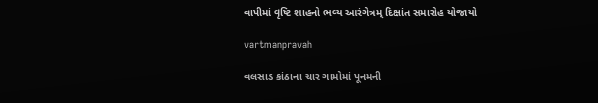વાપીમાં વૃષ્‍ટિ શાહનો ભવ્‍ય આરંગેત્રમ્‌ દિક્ષાંત સમારોહ યોજાયો

vartmanpravah

વલસાડ કાંઠાના ચાર ગામોમાં પૂનમની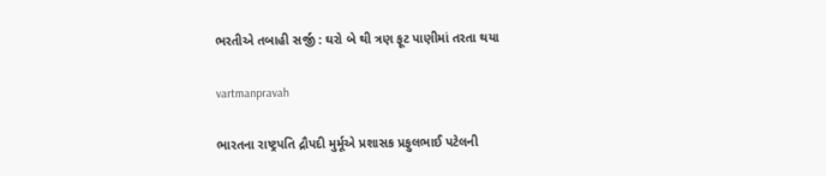ભરતીએ તબાહી સર્જી : ઘરો બે થી ત્રણ ફૂટ પાણીમાં તરતા થયા

vartmanpravah

ભારતના રાષ્‍ટ્રપતિ દ્રૌપદી મુર્મૂએ પ્રશાસક પ્રફુલભાઈ પટેલની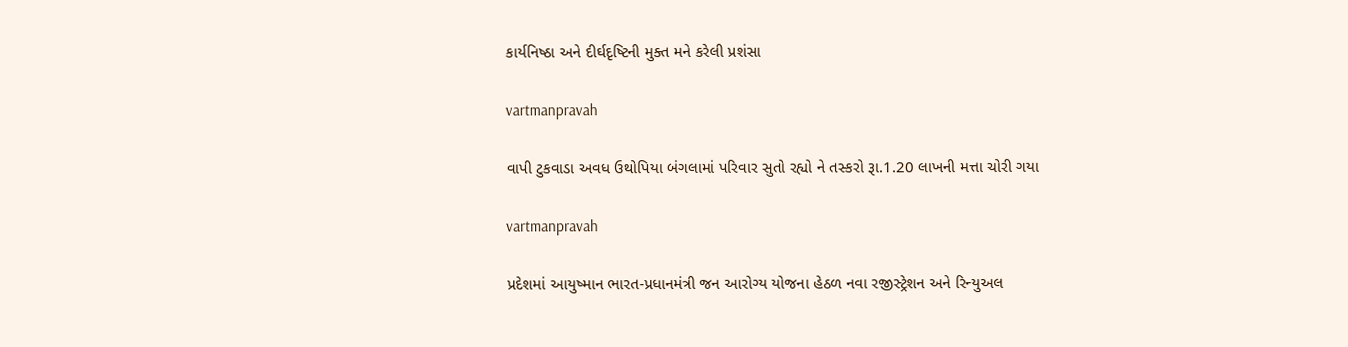કાર્યનિષ્‍ઠા અને દીર્ઘદૃષ્‍ટિની મુક્‍ત મને કરેલી પ્રશંસા

vartmanpravah

વાપી ટુકવાડા અવધ ઉથોપિયા બંગલામાં પરિવાર સુતો રહ્યો ને તસ્‍કરો રૂા.1.20 લાખની મત્તા ચોરી ગયા

vartmanpravah

પ્રદેશમાં આયુષ્‍માન ભારત-પ્રધાનમંત્રી જન આરોગ્‍ય યોજના હેઠળ નવા રજીસ્‍ટ્રેશન અને રિન્‍યુઅલ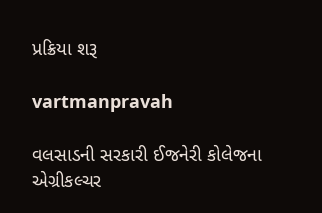પ્રક્રિયા શરૂ

vartmanpravah

વલસાડની સરકારી ઈજનેરી કોલેજના એગ્રીકલ્‍ચર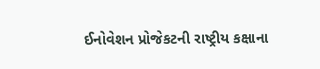ઈનોવેશન પ્રોજેકટની રાષ્‍ટ્રીય કક્ષાના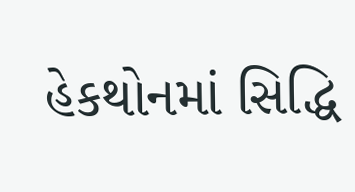હેકથોનમાં સિદ્ધિ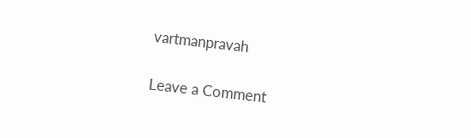vartmanpravah

Leave a Comment